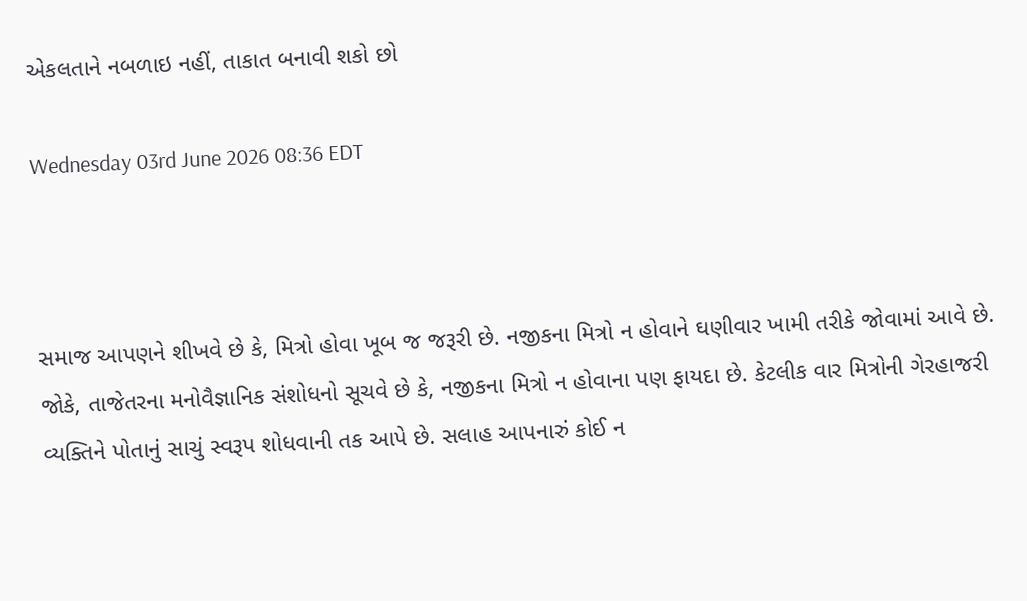એકલતાને નબળાઇ નહીં, તાકાત બનાવી શકો છો

Wednesday 03rd June 2026 08:36 EDT



સમાજ આપણને શીખવે છે કે, મિત્રો હોવા ખૂબ જ જરૂરી છે. નજીકના મિત્રો ન હોવાને ઘણીવાર ખામી તરીકે જોવામાં આવે છે. જોકે, તાજેતરના મનોવૈજ્ઞાનિક સંશોધનો સૂચવે છે કે, નજીકના મિત્રો ન હોવાના પણ ફાયદા છે. કેટલીક વાર મિત્રોની ગેરહાજરી વ્યક્તિને પોતાનું સાચું સ્વરૂપ શોધવાની તક આપે છે. સલાહ આપનારું કોઈ ન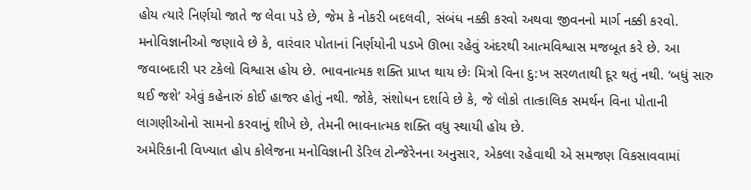હોય ત્યારે નિર્ણયો જાતે જ લેવા પડે છે, જેમ કે નોકરી બદલવી, સંબંધ નક્કી કરવો અથવા જીવનનો માર્ગ નક્કી કરવો.
મનોવિજ્ઞાનીઓ જણાવે છે કે, વારંવાર પોતાનાં નિર્ણયોની પડખે ઊભા રહેવું અંદરથી આત્મવિશ્વાસ મજબૂત કરે છે. આ જવાબદારી પર ટકેલો વિશ્વાસ હોય છે. ભાવનાત્મક શક્તિ પ્રાપ્ત થાય છેઃ મિત્રો વિના દુ:ખ સરળતાથી દૂર થતું નથી. ‘બધું સારુ થઈ જશે’ એવું કહેનારું કોઈ હાજર હોતું નથી. જોકે, સંશોધન દર્શાવે છે કે, જે લોકો તાત્કાલિક સમર્થન વિના પોતાની લાગણીઓનો સામનો કરવાનું શીખે છે, તેમની ભાવનાત્મક શક્તિ વધુ સ્થાયી હોય છે.
અમેરિકાની વિખ્યાત હોપ કોલેજના મનોવિજ્ઞાની ડેરિલ ટોન્જેરેનના અનુસાર, એકલા રહેવાથી એ સમજણ વિકસાવવામાં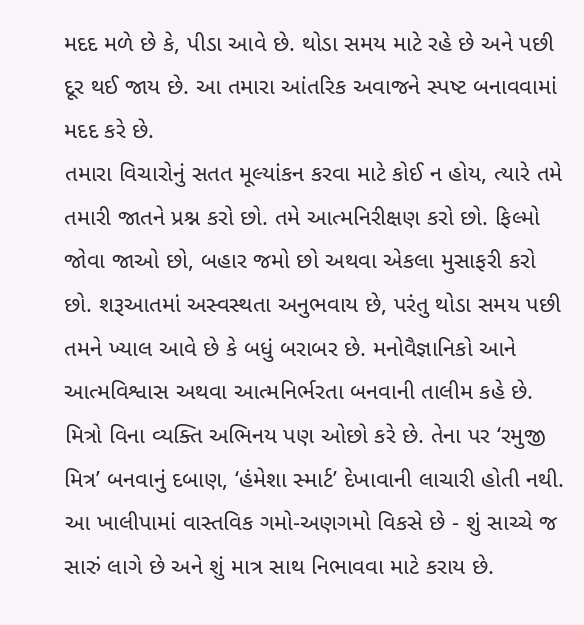મદદ મળે છે કે, પીડા આવે છે. થોડા સમય માટે રહે છે અને પછી દૂર થઈ જાય છે. આ તમારા આંતરિક અવાજને સ્પષ્ટ બનાવવામાં મદદ કરે છે.
તમારા વિચારોનું સતત મૂલ્યાંકન કરવા માટે કોઈ ન હોય, ત્યારે તમે તમારી જાતને પ્રશ્ન કરો છો. તમે આત્મનિરીક્ષણ કરો છો. ફિલ્મો જોવા જાઓ છો, બહાર જમો છો અથવા એકલા મુસાફરી કરો છો. શરૂઆતમાં અસ્વસ્થતા અનુભવાય છે, પરંતુ થોડા સમય પછી તમને ખ્યાલ આવે છે કે બધું બરાબર છે. મનોવૈજ્ઞાનિકો આને આત્મવિશ્વાસ અથવા આત્મનિર્ભરતા બનવાની તાલીમ કહે છે.
મિત્રો વિના વ્યક્તિ અભિનય પણ ઓછો કરે છે. તેના પર ‘રમુજી મિત્ર’ બનવાનું દબાણ, ‘હંમેશા સ્માર્ટ’ દેખાવાની લાચારી હોતી નથી. આ ખાલીપામાં વાસ્તવિક ગમો-અણગમો વિકસે છે - શું સાચ્ચે જ સારું લાગે છે અને શું માત્ર સાથ નિભાવવા માટે કરાય છે.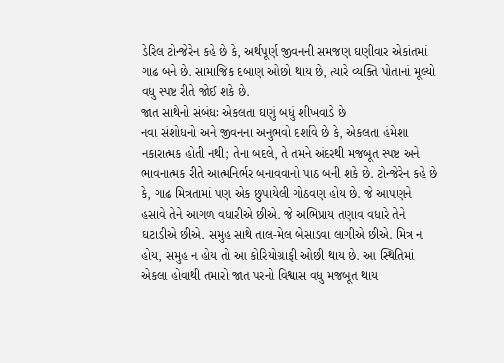ડેરિલ ટોન્જેરેન કહે છે કે, અર્થપૂર્ણ જીવનની સમજણ ઘણીવાર એકાંતમાં ગાઢ બને છે. સામાજિક દબાણ ઓછો થાય છે, ત્યારે વ્યક્તિ પોતાનાં મૂલ્યો વધુ સ્પષ્ટ રીતે જોઈ શકે છે.
જાત સાથેનો સંબંધઃ એકલતા ઘણું બધું શીખવાડે છે
નવા સંશોધનો અને જીવનના અનુભવો દર્શાવે છે કે, એકલતા હંમેશા નકારાત્મક હોતી નથી; તેના બદલે, તે તમને અંદરથી મજબૂત સ્પષ્ટ અને ભાવનાત્મક રીતે આત્મનિર્ભર બનાવવાનો પાઠ બની શકે છે. ટોન્જેરેન કહે છે કે, ગાઢ મિત્રતામાં પણ એક છુપાયેલી ગોઠવણ હોય છે. જે આપણને હસાવે તેને આગળ વધારીએ છીએ. જે અભિપ્રાય તણાવ વધારે તેને ઘટાડીએ છીએ. સમુહ સાથે તાલ-મેલ બેસાડવા લાગીએ છીએ. મિત્ર ન હોય, સમુહ ન હોય તો આ કોરિયોગ્રાફી ઓછી થાય છે. આ સ્થિતિમાં એકલા હોવાથી તમારો જાત પરનો વિશ્વાસ વધુ મજબૂત થાય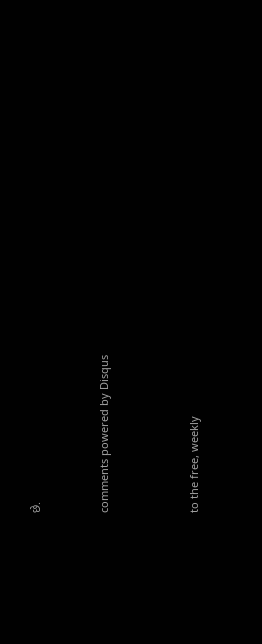છે.


comments powered by Disqus



to the free, weekly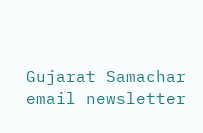Gujarat Samachar email newsletter